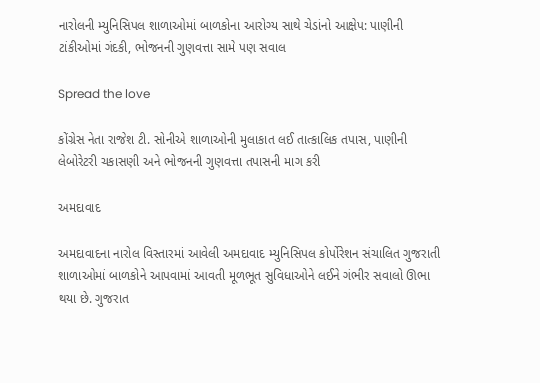નારોલની મ્યુનિસિપલ શાળાઓમાં બાળકોના આરોગ્ય સાથે ચેડાંનો આક્ષેપ: પાણીની ટાંકીઓમાં ગંદકી, ભોજનની ગુણવત્તા સામે પણ સવાલ

Spread the love

કોંગ્રેસ નેતા રાજેશ ટી. સોનીએ શાળાઓની મુલાકાત લઈ તાત્કાલિક તપાસ, પાણીની લેબોરેટરી ચકાસણી અને ભોજનની ગુણવત્તા તપાસની માગ કરી

અમદાવાદ

અમદાવાદના નારોલ વિસ્તારમાં આવેલી અમદાવાદ મ્યુનિસિપલ કોર્પોરેશન સંચાલિત ગુજરાતી શાળાઓમાં બાળકોને આપવામાં આવતી મૂળભૂત સુવિધાઓને લઈને ગંભીર સવાલો ઊભા થયા છે. ગુજરાત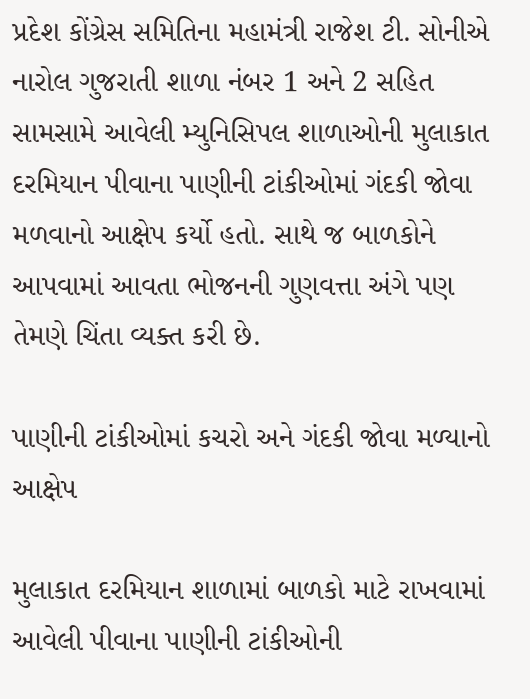પ્રદેશ કોંગ્રેસ સમિતિના મહામંત્રી રાજેશ ટી. સોનીએ નારોલ ગુજરાતી શાળા નંબર 1 અને 2 સહિત સામસામે આવેલી મ્યુનિસિપલ શાળાઓની મુલાકાત દરમિયાન પીવાના પાણીની ટાંકીઓમાં ગંદકી જોવા મળવાનો આક્ષેપ કર્યો હતો. સાથે જ બાળકોને આપવામાં આવતા ભોજનની ગુણવત્તા અંગે પણ તેમણે ચિંતા વ્યક્ત કરી છે.

પાણીની ટાંકીઓમાં કચરો અને ગંદકી જોવા મળ્યાનો આક્ષેપ

મુલાકાત દરમિયાન શાળામાં બાળકો માટે રાખવામાં આવેલી પીવાના પાણીની ટાંકીઓની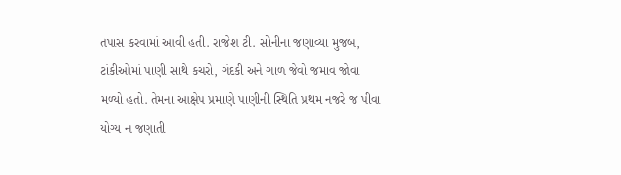તપાસ કરવામાં આવી હતી. રાજેશ ટી. સોનીના જણાવ્યા મુજબ, ટાંકીઓમાં પાણી સાથે કચરો, ગંદકી અને ગાળ જેવો જમાવ જોવા મળ્યો હતો. તેમના આક્ષેપ પ્રમાણે પાણીની સ્થિતિ પ્રથમ નજરે જ પીવા યોગ્ય ન જણાતી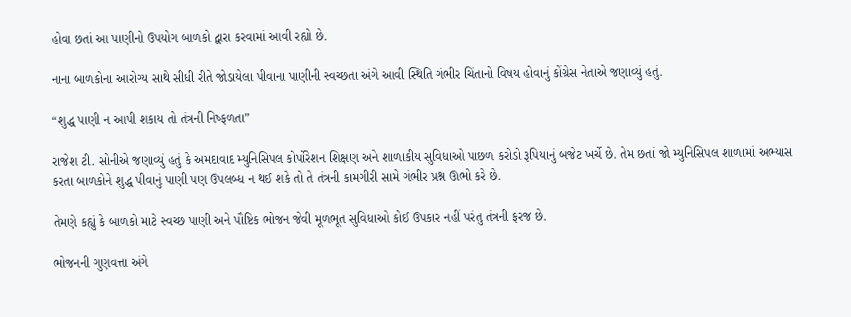હોવા છતાં આ પાણીનો ઉપયોગ બાળકો દ્વારા કરવામાં આવી રહ્યો છે.

નાના બાળકોના આરોગ્ય સાથે સીધી રીતે જોડાયેલા પીવાના પાણીની સ્વચ્છતા અંગે આવી સ્થિતિ ગંભીર ચિંતાનો વિષય હોવાનું કોંગ્રેસ નેતાએ જણાવ્યું હતું.

“શુદ્ધ પાણી ન આપી શકાય તો તંત્રની નિષ્ફળતા”

રાજેશ ટી. સોનીએ જણાવ્યું હતું કે અમદાવાદ મ્યુનિસિપલ કોર્પોરેશન શિક્ષણ અને શાળાકીય સુવિધાઓ પાછળ કરોડો રૂપિયાનું બજેટ ખર્ચે છે. તેમ છતાં જો મ્યુનિસિપલ શાળામાં અભ્યાસ કરતા બાળકોને શુદ્ધ પીવાનું પાણી પણ ઉપલબ્ધ ન થઈ શકે તો તે તંત્રની કામગીરી સામે ગંભીર પ્રશ્ન ઊભો કરે છે.

તેમણે કહ્યું કે બાળકો માટે સ્વચ્છ પાણી અને પૌષ્ટિક ભોજન જેવી મૂળભૂત સુવિધાઓ કોઈ ઉપકાર નહીં પરંતુ તંત્રની ફરજ છે.

ભોજનની ગુણવત્તા અંગે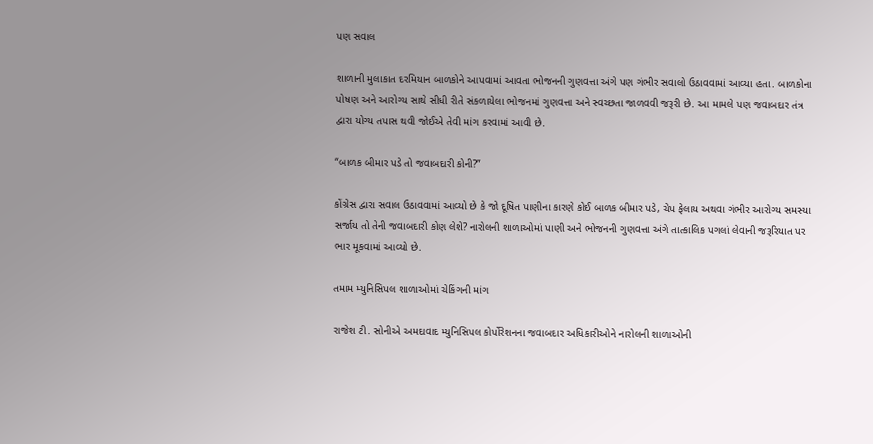પણ સવાલ

શાળાની મુલાકાત દરમિયાન બાળકોને આપવામાં આવતા ભોજનની ગુણવત્તા અંગે પણ ગંભીર સવાલો ઉઠાવવામાં આવ્યા હતા. બાળકોના પોષણ અને આરોગ્ય સાથે સીધી રીતે સંકળાયેલા ભોજનમાં ગુણવત્તા અને સ્વચ્છતા જાળવવી જરૂરી છે. આ મામલે પણ જવાબદાર તંત્ર દ્વારા યોગ્ય તપાસ થવી જોઈએ તેવી માંગ કરવામાં આવી છે.

“બાળક બીમાર પડે તો જવાબદારી કોની?”

કોંગ્રેસ દ્વારા સવાલ ઉઠાવવામાં આવ્યો છે કે જો દૂષિત પાણીના કારણે કોઈ બાળક બીમાર પડે, ચેપ ફેલાય અથવા ગંભીર આરોગ્ય સમસ્યા સર્જાય તો તેની જવાબદારી કોણ લેશે? નારોલની શાળાઓમાં પાણી અને ભોજનની ગુણવત્તા અંગે તાત્કાલિક પગલાં લેવાની જરૂરિયાત પર ભાર મૂકવામાં આવ્યો છે.

તમામ મ્યુનિસિપલ શાળાઓમાં ચેકિંગની માંગ

રાજેશ ટી. સોનીએ અમદાવાદ મ્યુનિસિપલ કોર્પોરેશનના જવાબદાર અધિકારીઓને નારોલની શાળાઓની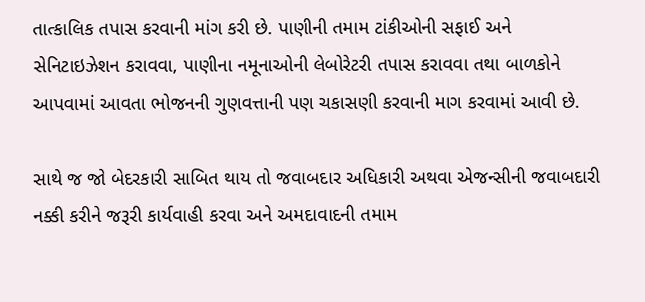તાત્કાલિક તપાસ કરવાની માંગ કરી છે. પાણીની તમામ ટાંકીઓની સફાઈ અને સેનિટાઇઝેશન કરાવવા, પાણીના નમૂનાઓની લેબોરેટરી તપાસ કરાવવા તથા બાળકોને આપવામાં આવતા ભોજનની ગુણવત્તાની પણ ચકાસણી કરવાની માગ કરવામાં આવી છે.

સાથે જ જો બેદરકારી સાબિત થાય તો જવાબદાર અધિકારી અથવા એજન્સીની જવાબદારી નક્કી કરીને જરૂરી કાર્યવાહી કરવા અને અમદાવાદની તમામ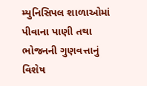મ્યુનિસિપલ શાળાઓમાં પીવાના પાણી તથા ભોજનની ગુણવત્તાનું વિશેષ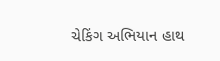ચેકિંગ અભિયાન હાથ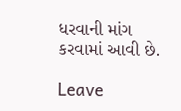ધરવાની માંગ કરવામાં આવી છે.

Leave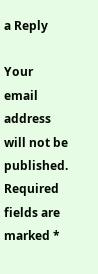a Reply

Your email address will not be published. Required fields are marked *